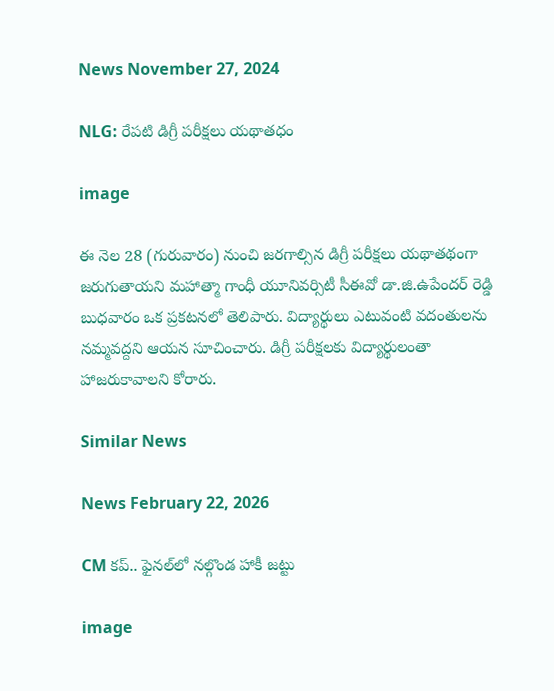News November 27, 2024

NLG: రేపటి డిగ్రీ పరీక్షలు యథాతధం

image

ఈ నెల 28 (గురువారం) నుంచి జరగాల్సిన డిగ్రీ పరీక్షలు యథాతథంగా జరుగుతాయని మహాత్మా గాంధీ యూనివర్సిటీ సీఈవో డా.జి.ఉపేందర్ రెడ్డి బుధవారం ఒక ప్రకటనలో తెలిపారు. విద్యార్థులు ఎటువంటి వదంతులను నమ్మవద్దని ఆయన సూచించారు. డిగ్రీ పరీక్షలకు విద్యార్థులంతా హాజరుకావాలని కోరారు.

Similar News

News February 22, 2026

CM కప్.. ఫైనల్‌లో నల్గొండ హాకీ జట్టు

image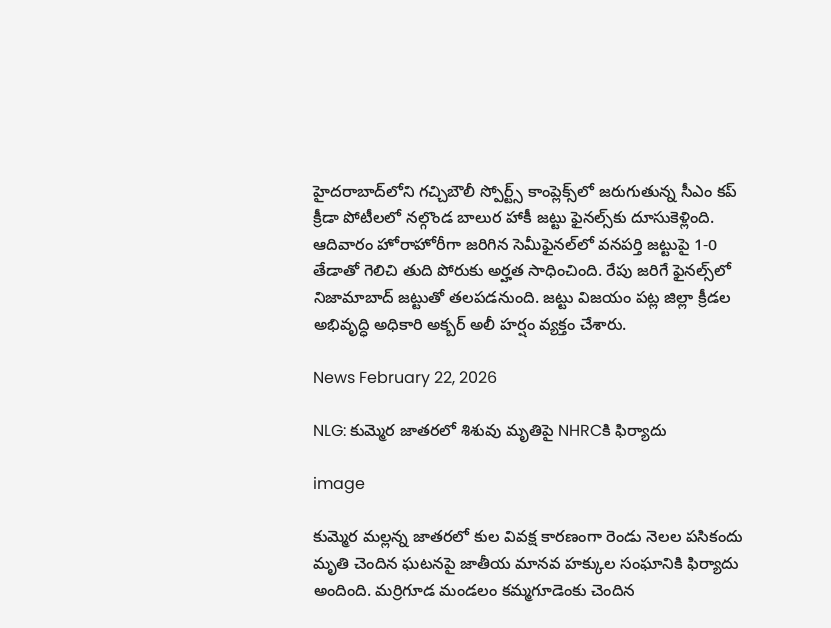హైదరాబాద్‌లోని గచ్చిబౌలీ స్పోర్ట్స్ కాంప్లెక్స్‌లో జరుగుతున్న సీఎం కప్ క్రీడా పోటీలలో నల్గొండ బాలుర హాకీ జట్టు ఫైనల్స్‌కు దూసుకెళ్లింది. ఆదివారం హోరాహోరీగా జరిగిన సెమీఫైనల్‌లో వనపర్తి జట్టుపై 1-0 తేడాతో గెలిచి తుది పోరుకు అర్హత సాధించింది. రేపు జరిగే ఫైనల్స్‌లో నిజామాబాద్ జట్టుతో తలపడనుంది. జట్టు విజయం పట్ల జిల్లా క్రీడల అభివృద్ధి అధికారి అక్బర్ అలీ హర్షం వ్యక్తం చేశారు.

News February 22, 2026

NLG: కుమ్మెర జాతరలో శిశువు మృతిపై NHRCకి ఫిర్యాదు

image

కుమ్మెర మల్లన్న జాతరలో కుల వివక్ష కారణంగా రెండు నెలల పసికందు మృతి చెందిన ఘటనపై జాతీయ మానవ హక్కుల సంఘానికి ఫిర్యాదు అందింది. మర్రిగూడ మండలం కమ్మగూడెంకు చెందిన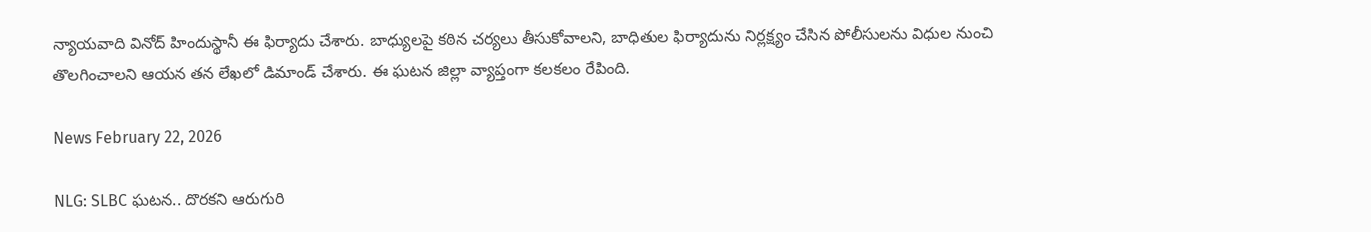న్యాయవాది వినోద్ హిందుస్థానీ ఈ ఫిర్యాదు చేశారు. బాధ్యులపై కఠిన చర్యలు తీసుకోవాలని, బాధితుల ఫిర్యాదును నిర్లక్ష్యం చేసిన పోలీసులను విధుల నుంచి తొలగించాలని ఆయన తన లేఖలో డిమాండ్ చేశారు. ఈ ఘటన జిల్లా వ్యాప్తంగా కలకలం రేపింది.

News February 22, 2026

NLG: SLBC ఘటన.. దొరకని ఆరుగురి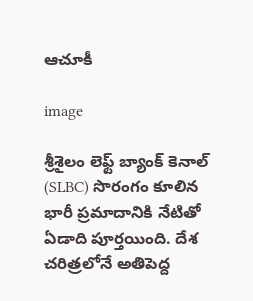ఆచూకీ

image

శ్రీశైలం లెఫ్ట్ బ్యాంక్ కెనాల్ (SLBC) సొరంగం కూలిన భారీ ప్రమాదానికి నేటితో ఏడాది పూర్తయింది. దేశ చరిత్రలోనే అతిపెద్ద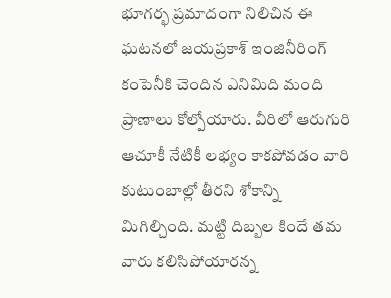భూగర్భ ప్రమాదంగా నిలిచిన ఈ ఘటనలో జయప్రకాశ్ ఇంజినీరింగ్ కంపెనీకి చెందిన ఎనిమిది మంది ప్రాణాలు కోల్పోయారు. వీరిలో ఆరుగురి ఆచూకీ నేటికీ లభ్యం కాకపోవడం వారి కుటుంబాల్లో తీరని శోకాన్ని మిగిల్చింది. మట్టి దిబ్బల కిందే తమ వారు కలిసిపోయారన్న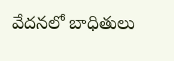వేదనలో బాధితులు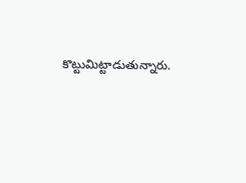కొట్టుమిట్టాడుతున్నారు.